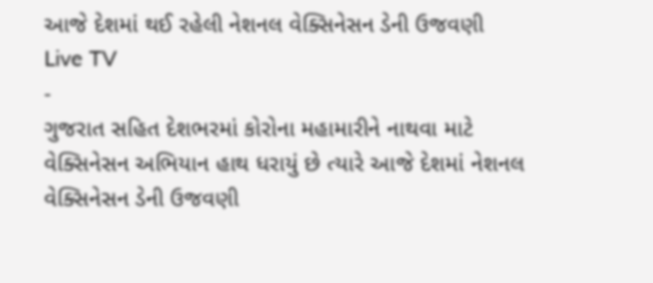આજે દેશમાં થઈ રહેલી નેશનલ વેક્સિનેસન ડેની ઉજવણી
Live TV
-
ગુજરાત સહિત દેશભરમાં કોરોના મહામારીને નાથવા માટે વેક્સિનેસન અભિયાન હાથ ધરાયું છે ત્યારે આજે દેશમાં નેશનલ વેક્સિનેસન ડેની ઉજવણી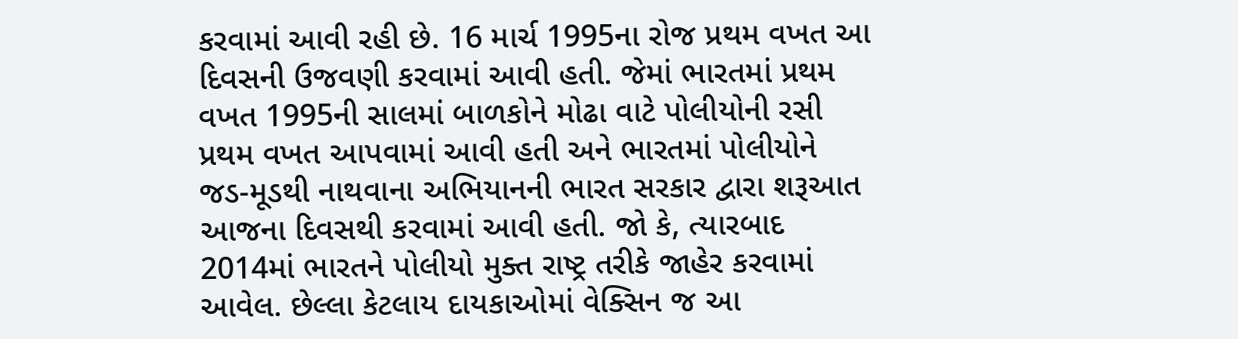કરવામાં આવી રહી છે. 16 માર્ચ 1995ના રોજ પ્રથમ વખત આ દિવસની ઉજવણી કરવામાં આવી હતી. જેમાં ભારતમાં પ્રથમ વખત 1995ની સાલમાં બાળકોને મોઢા વાટે પોલીયોની રસી પ્રથમ વખત આપવામાં આવી હતી અને ભારતમાં પોલીયોને જડ-મૂડથી નાથવાના અભિયાનની ભારત સરકાર દ્વારા શરૂઆત આજના દિવસથી કરવામાં આવી હતી. જો કે, ત્યારબાદ 2014માં ભારતને પોલીયો મુક્ત રાષ્ટ્ર તરીકે જાહેર કરવામાં આવેલ. છેલ્લા કેટલાય દાયકાઓમાં વેક્સિન જ આ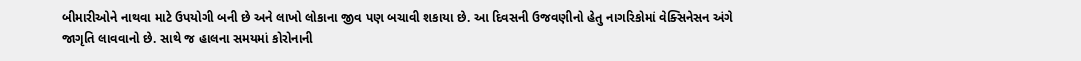બીમારીઓને નાથવા માટે ઉપયોગી બની છે અને લાખો લોકાના જીવ પણ બચાવી શકાયા છે. આ દિવસની ઉજવણીનો હેતુ નાગરિકોમાં વેક્સિનેસન અંગે જાગૃતિ લાવવાનો છે. સાથે જ હાલના સમયમાં કોરોનાની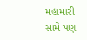મહામારી સામે પણ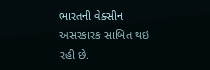ભારતની વેક્સીન અસરકારક સાબિત થઇ રહી છે.